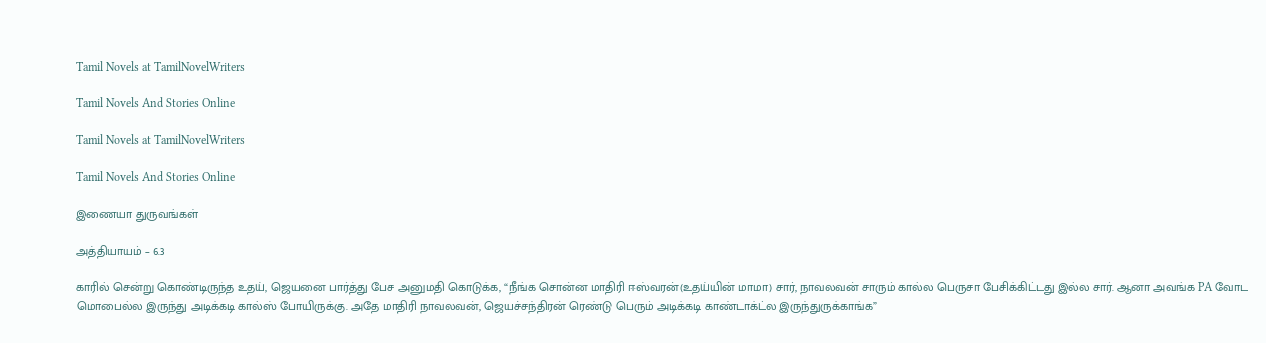Tamil Novels at TamilNovelWriters

Tamil Novels And Stories Online

Tamil Novels at TamilNovelWriters

Tamil Novels And Stories Online

இணையா துருவங்கள்

அத்தியாயம் – 6.3

காரில் சென்று கொண்டிருந்த உதய், ஜெயனை பார்த்து பேச அனுமதி கொடுக்க, “நீங்க சொன்ன மாதிரி ஈஸ்வரன்(உதய்யின் மாமா) சார், நாவலவன் சாரும் கால்ல பெருசா பேசிக்கிட்டது இல்ல சார். ஆனா அவங்க PA வோட மொபைல்ல இருந்து அடிக்கடி கால்ஸ் போயிருக்கு. அதே மாதிரி நாவலவன், ஜெயச்சந்திரன் ரெண்டு பெரும் அடிக்கடி காண்டாக்ட்ல இருந்துருக்காங்க”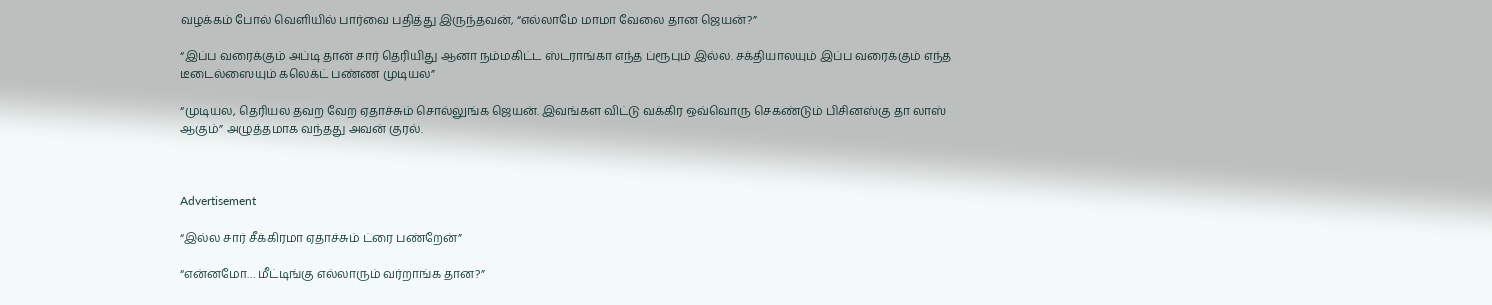வழக்கம் போல் வெளியில் பார்வை பதித்து இருந்தவன், “எல்லாமே மாமா வேலை தான ஜெயன்?”

“இப்ப வரைக்கும் அப்டி தான் சார் தெரியிது ஆனா நம்மகிட்ட ஸ்டராங்கா எந்த ப்ரூபும் இல்ல. சக்தியாலயும் இப்ப வரைக்கும் எந்த டீடைல்ஸையும் கலெக்ட் பண்ண முடியல”

“முடியல, தெரியல தவற வேற ஏதாச்சும் சொல்லுங்க ஜெயன். இவங்கள விட்டு வக்கிர ஒவ்வொரு செகண்டும் பிசினஸ்கு தா லாஸ் ஆகும்” அழுத்தமாக வந்தது அவன் குரல்.



Advertisement

“இல்ல சார் சீக்கிரமா ஏதாச்சும் ட்ரை பண்றேன்”

“என்னமோ… மீட்டிங்கு எல்லாரும் வர்றாங்க தான?”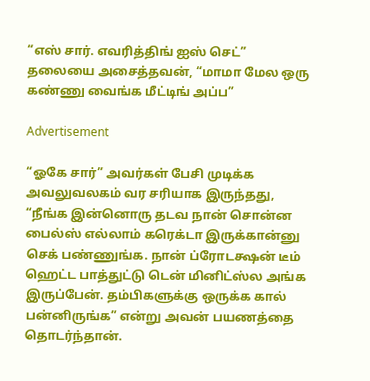“எஸ் சார். எவரித்திங் ஐஸ் செட்” தலையை அசைத்தவன், “மாமா மேல ஒரு கண்ணு வைங்க மீட்டிங் அப்ப”

Advertisement

“ஓகே சார்” அவர்கள் பேசி முடிக்க அவலுவலகம் வர சரியாக இருந்தது, “நீங்க இன்னொரு தடவ நான் சொன்ன பைல்ஸ் எல்லாம் கரெக்டா இருக்கான்னு செக் பண்ணுங்க. நான் ப்ரோடக்ஷன் டீம் ஹெட்ட பாத்துட்டு டென் மினிட்ஸ்ல அங்க இருப்பேன். தம்பிகளுக்கு ஒருக்க கால் பன்னிருங்க” என்று அவன் பயணத்தை தொடர்ந்தான்.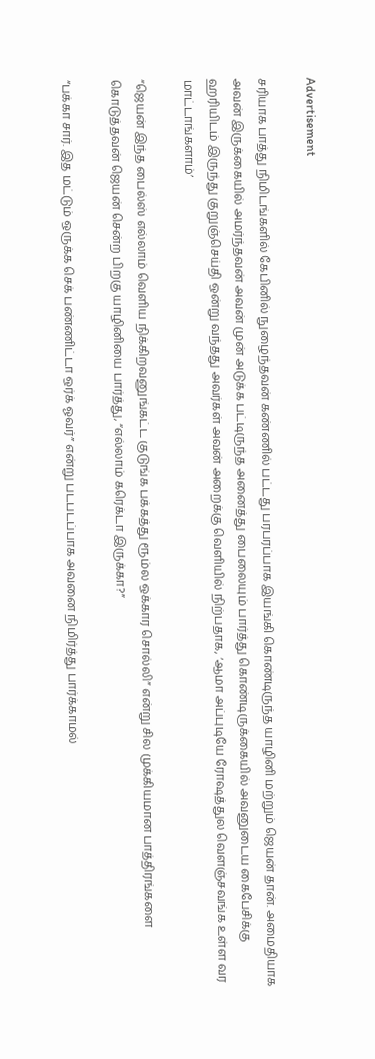Advertisement

சரியாக பாத்து நிமிடங்களில் கேபினில் நுழைந்தவன் கண்ணில் பட்டது பரபரப்பாக இயங்கி கொண்டிருந்த யாழினி மற்றும் ஜெயன் தான். அமைதியாக அவன் இருக்கையில் அமர்ந்தவன் அவன் முன் அடுக்க பட்டிருந்த அனைத்து பைலையும் பார்த்து கொண்டிருக்கையில் அவனுடைய கைபேசிக்கு ஹரியிடம் இருந்து குறுஞ்செய்தி ஒன்று வந்தது அவர்கள் அவன் அறைக்கு வெளியில் நிற்பதாக, ‘ஆமா அப்புடியே ரோஷத்துல வெளஞ்சவங்க உள்ள வர மாட்டாங்களாம்’

“ஜெயன் இந்த பைல்ஸ் எல்லாம் வெளிய நிக்கிறவனுங்கட்ட குடுங்க பக்கத்து ரூம்ல ஒக்கார சொல்லி” என்று சில முக்கியமான பாத்திரங்களை கொடுத்தவன் ஜெயன் சென்ற பிறகு யாழினியை பார்த்து, “எல்லாம் கரெக்டா இருக்கா?”

“பக்கா சார். இத மட்டும் ஒருக்க செக் பண்ணிட்டா ஒர்க் ஓவர்” என்று படபடப்பாக அவனை நிமிர்த்து பார்க்காமல்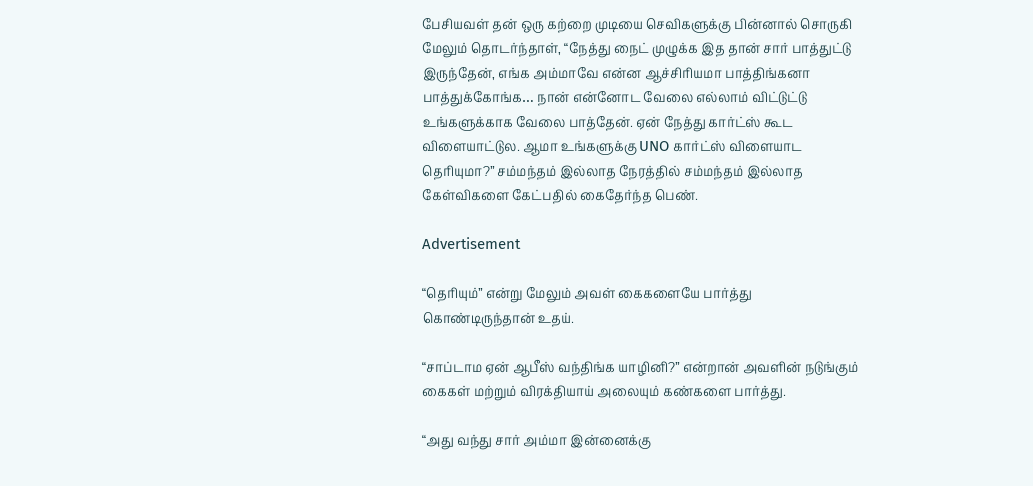பேசியவள் தன் ஒரு கற்றை முடியை செவிகளுக்கு பின்னால் சொருகி மேலும் தொடர்ந்தாள், “நேத்து நைட் முழுக்க இத தான் சார் பாத்துட்டு இருந்தேன், எங்க அம்மாவே என்ன ஆச்சிரியமா பாத்திங்கனா பாத்துக்கோங்க… நான் என்னோட வேலை எல்லாம் விட்டுட்டு உங்களுக்காக வேலை பாத்தேன். ஏன் நேத்து கார்ட்ஸ் கூட விளையாட்டுல. ஆமா உங்களுக்கு UNO கார்ட்ஸ் விளையாட தெரியுமா?” சம்மந்தம் இல்லாத நேரத்தில் சம்மந்தம் இல்லாத கேள்விகளை கேட்பதில் கைதேர்ந்த பெண்.

Advertisement

“தெரியும்” என்று மேலும் அவள் கைகளையே பார்த்து கொண்டிருந்தான் உதய்.

“சாப்டாம ஏன் ஆபீஸ் வந்திங்க யாழினி?” என்றான் அவளின் நடுங்கும் கைகள் மற்றும் விரக்தியாய் அலையும் கண்களை பார்த்து.

“அது வந்து சார் அம்மா இன்னைக்கு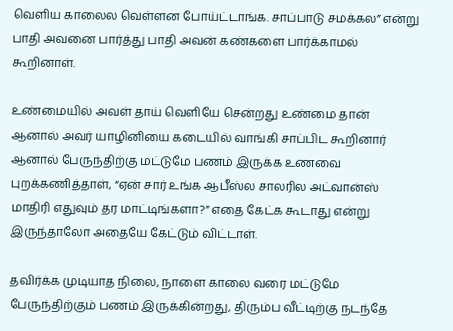வெளிய காலைல வெள்ளன போய்ட்டாங்க. சாப்பாடு சமக்கல” என்று பாதி அவனை பார்த்து பாதி அவன் கண்களை பார்க்காமல் கூறினாள்.

உண்மையில் அவள் தாய் வெளியே சென்றது உண்மை தான் ஆனால் அவர் யாழினியை கடையில் வாங்கி சாப்பிட கூறினார் ஆனால் பேருந்திற்கு மட்டுமே பணம் இருக்க உணவை புறக்கணித்தாள், “ஏன் சார் உங்க ஆபீஸ்ல சாலரில அட்வான்ஸ் மாதிரி எதுவும் தர மாட்டிங்களா?” எதை கேட்க கூடாது என்று இருந்தாலோ அதையே கேட்டும் விட்டாள்.

தவிர்க்க முடியாத நிலை, நாளை காலை வரை மட்டுமே பேருந்திற்கும் பணம் இருக்கின்றது, திரும்ப வீட்டிற்கு நடந்தே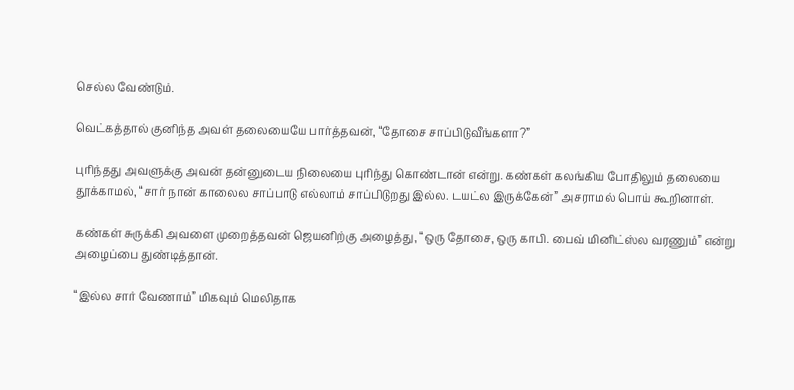செல்ல வேண்டும்.

வெட்கத்தால் குனிந்த அவள் தலையையே பார்த்தவன், “தோசை சாப்பிடுவீங்களா?”

புரிந்தது அவளுக்கு அவன் தன்னுடைய நிலையை புரிந்து கொண்டான் என்று. கண்கள் கலங்கிய போதிலும் தலையை தூக்காமல், “சார் நான் காலைல சாப்பாடு எல்லாம் சாப்பிடுறது இல்ல. டயட்ல இருக்கேன்” அசராமல் பொய் கூறினாள்.

கண்கள் சுருக்கி அவளை முறைத்தவன் ஜெயனிற்கு அழைத்து, “ஒரு தோசை, ஒரு காபி. பைவ் மினிட்ஸ்ல வரணும்” என்று அழைப்பை துண்டித்தான்.

“இல்ல சார் வேணாம்” மிகவும் மெலிதாக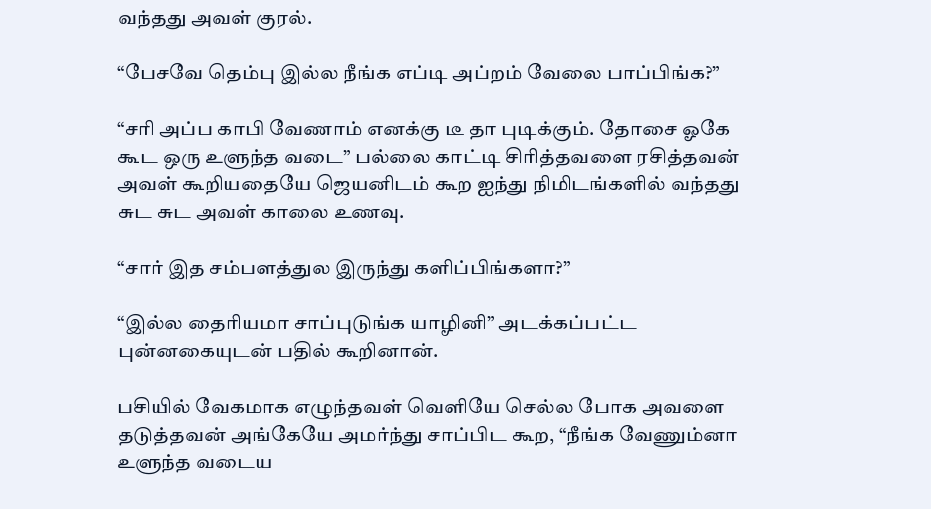வந்தது அவள் குரல்.

“பேசவே தெம்பு இல்ல நீங்க எப்டி அப்றம் வேலை பாப்பிங்க?”

“சரி அப்ப காபி வேணாம் எனக்கு டீ தா புடிக்கும். தோசை ஓகே கூட ஒரு உளுந்த வடை” பல்லை காட்டி சிரித்தவளை ரசித்தவன் அவள் கூறியதையே ஜெயனிடம் கூற ஐந்து நிமிடங்களில் வந்தது சுட சுட அவள் காலை உணவு.

“சார் இத சம்பளத்துல இருந்து களிப்பிங்களா?”

“இல்ல தைரியமா சாப்புடுங்க யாழினி” அடக்கப்பட்ட புன்னகையுடன் பதில் கூறினான்.

பசியில் வேகமாக எழுந்தவள் வெளியே செல்ல போக அவளை தடுத்தவன் அங்கேயே அமர்ந்து சாப்பிட கூற, “நீங்க வேணும்னா உளுந்த வடைய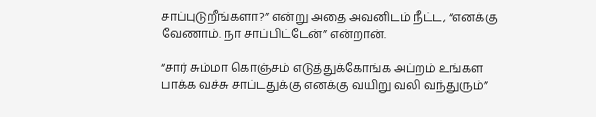சாப்புடுறீங்களா?” என்று அதை அவனிடம் நீட்ட, “எனக்கு வேணாம். நா சாப்பிட்டேன்” என்றான்.

“சார் சும்மா கொஞ்சம் எடுத்துக்கோங்க அப்றம் உங்கள பாக்க வச்சு சாப்டதுக்கு எனக்கு வயிறு வலி வந்துரும்”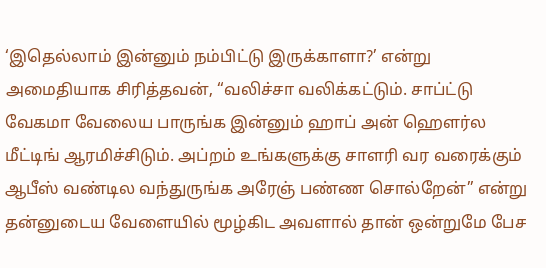‘இதெல்லாம் இன்னும் நம்பிட்டு இருக்காளா?’ என்று அமைதியாக சிரித்தவன், “வலிச்சா வலிக்கட்டும். சாப்ட்டு வேகமா வேலைய பாருங்க இன்னும் ஹாப் அன் ஹௌர்ல மீட்டிங் ஆரமிச்சிடும். அப்றம் உங்களுக்கு சாளரி வர வரைக்கும் ஆபீஸ் வண்டில வந்துருங்க அரேஞ் பண்ண சொல்றேன்” என்று தன்னுடைய வேளையில் மூழ்கிட அவளால் தான் ஒன்றுமே பேச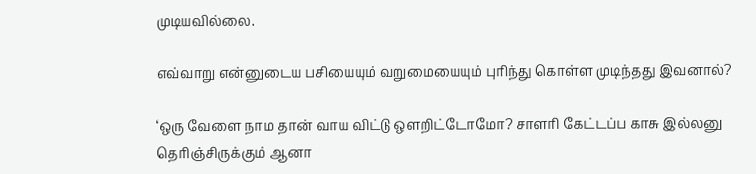முடியவில்லை.

எவ்வாறு என்னுடைய பசியையும் வறுமையையும் புரிந்து கொள்ள முடிந்தது இவனால்?

‘ஒரு வேளை நாம தான் வாய விட்டு ஒளறிட்டோமோ? சாளரி கேட்டப்ப காசு இல்லனு தெரிஞ்சிருக்கும் ஆனா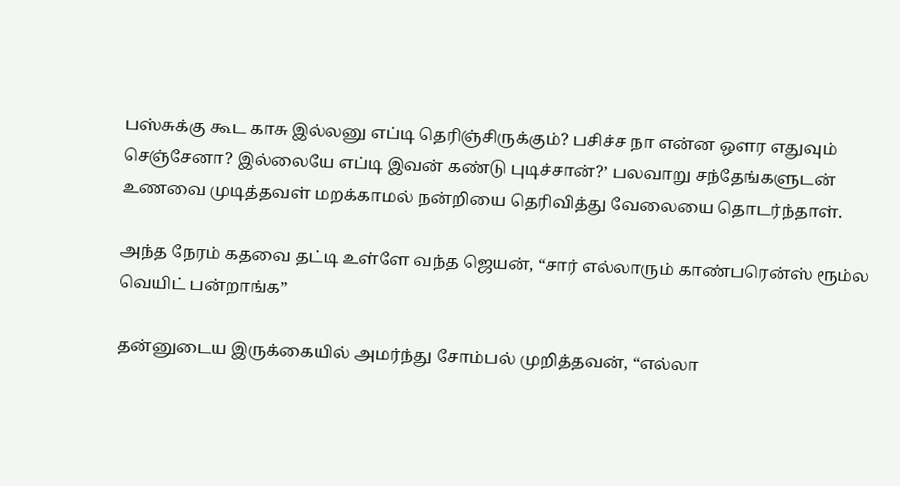பஸ்சுக்கு கூட காசு இல்லனு எப்டி தெரிஞ்சிருக்கும்? பசிச்ச நா என்ன ஒளர எதுவும் செஞ்சேனா? இல்லையே எப்டி இவன் கண்டு புடிச்சான்?’ பலவாறு சந்தேங்களுடன் உணவை முடித்தவள் மறக்காமல் நன்றியை தெரிவித்து வேலையை தொடர்ந்தாள்.

அந்த நேரம் கதவை தட்டி உள்ளே வந்த ஜெயன், “சார் எல்லாரும் காண்பரென்ஸ் ரூம்ல வெயிட் பன்றாங்க”

தன்னுடைய இருக்கையில் அமர்ந்து சோம்பல் முறித்தவன், “எல்லா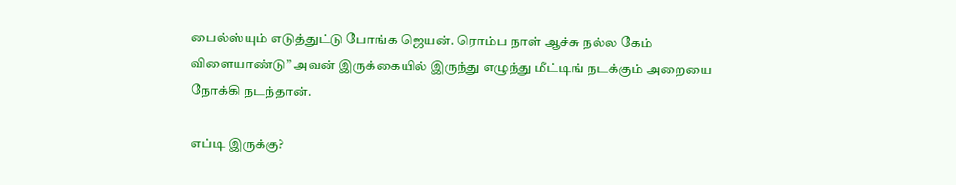பைல்ஸ்யும் எடுத்துட்டு போங்க ஜெயன். ரொம்ப நாள் ஆச்சு நல்ல கேம் விளையாண்டு” அவன் இருக்கையில் இருந்து எழுந்து மீட்டிங் நடக்கும் அறையை நோக்கி நடந்தான்.

எப்டி இருக்கு?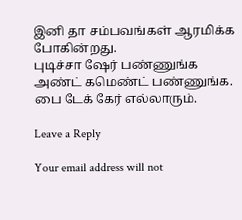இனி தா சம்பவங்கள் ஆரமிக்க போகின்றது.
புடிச்சா ஷேர் பண்ணுங்க அண்ட் கமெண்ட் பண்ணுங்க.
பை டேக் கேர் எல்லாரும்.

Leave a Reply

Your email address will not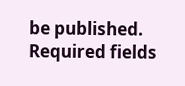be published. Required fields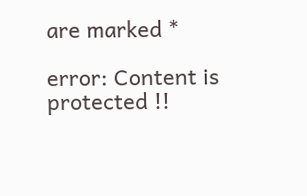are marked *

error: Content is protected !!